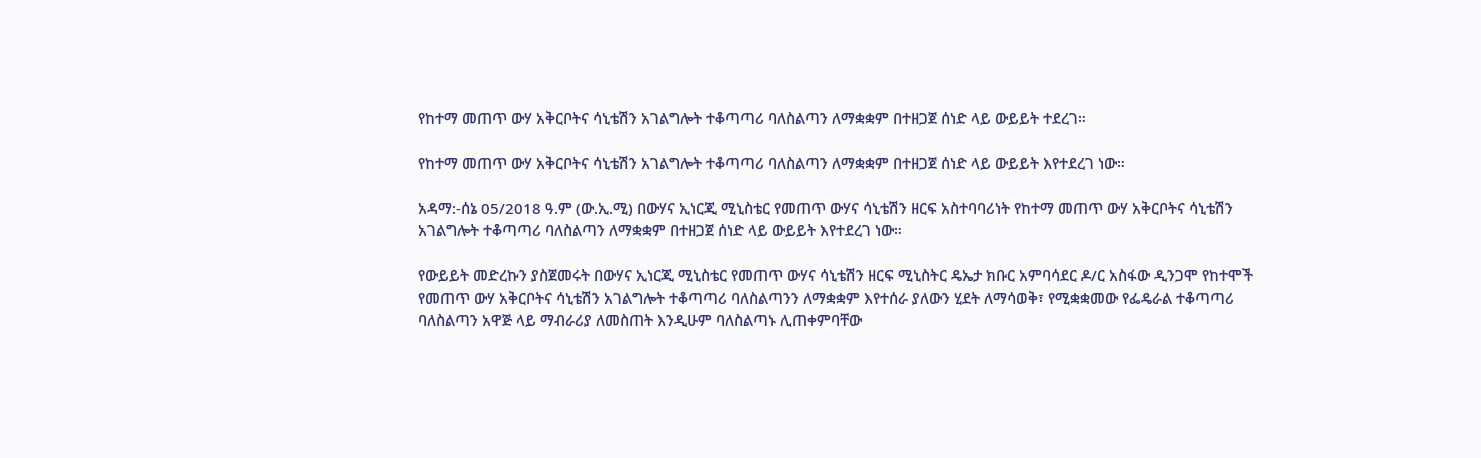የከተማ መጠጥ ውሃ አቅርቦትና ሳኒቴሽን አገልግሎት ተቆጣጣሪ ባለስልጣን ለማቋቋም በተዘጋጀ ሰነድ ላይ ውይይት ተደረገ።

የከተማ መጠጥ ውሃ አቅርቦትና ሳኒቴሽን አገልግሎት ተቆጣጣሪ ባለስልጣን ለማቋቋም በተዘጋጀ ሰነድ ላይ ውይይት እየተደረገ ነው።

አዳማ:-ሰኔ 05/2018 ዓ.ም (ው.ኢ.ሚ) በውሃና ኢነርጂ ሚኒስቴር የመጠጥ ውሃና ሳኒቴሽን ዘርፍ አስተባባሪነት የከተማ መጠጥ ውሃ አቅርቦትና ሳኒቴሽን አገልግሎት ተቆጣጣሪ ባለስልጣን ለማቋቋም በተዘጋጀ ሰነድ ላይ ውይይት እየተደረገ ነው።

የውይይት መድረኩን ያስጀመሩት በውሃና ኢነርጂ ሚኒስቴር የመጠጥ ውሃና ሳኒቴሽን ዘርፍ ሚኒስትር ዴኤታ ክቡር አምባሳደር ዶ/ር አስፋው ዲንጋሞ የከተሞች የመጠጥ ውሃ አቅርቦትና ሳኒቴሽን አገልግሎት ተቆጣጣሪ ባለስልጣንን ለማቋቋም እየተሰራ ያለውን ሂደት ለማሳወቅ፣ የሚቋቋመው የፌዴራል ተቆጣጣሪ ባለስልጣን አዋጅ ላይ ማብራሪያ ለመስጠት እንዲሁም ባለስልጣኑ ሊጠቀምባቸው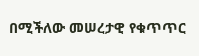በሚችለው መሠረታዊ የቁጥጥር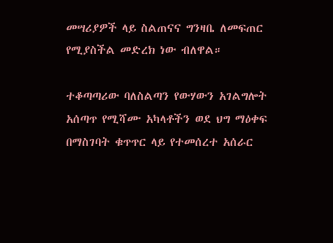መሣሪያዎች ላይ ስልጠናና ግንዛቤ ለመፍጠር የሚያስችል መድረክ ነው ብለዋል።

ተቆጣጣሪው ባለስልጣን የውሃውን አገልግሎት አሰጣጥ የሚሻሙ አካላቶችን ወደ ህግ ማዕቀፍ በማስገባት ቁጥጥር ላይ የተመሰረተ አሰራር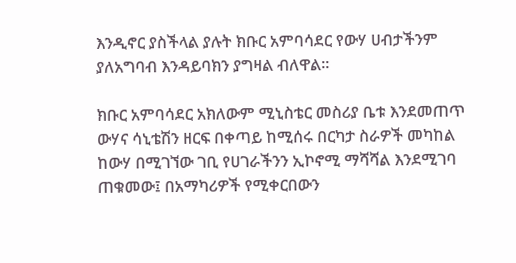እንዲኖር ያስችላል ያሉት ክቡር አምባሳደር የውሃ ሀብታችንም ያለአግባብ እንዳይባክን ያግዛል ብለዋል።

ክቡር አምባሳደር አክለውም ሚኒስቴር መስሪያ ቤቱ እንደመጠጥ ውሃና ሳኒቴሽን ዘርፍ በቀጣይ ከሚሰሩ በርካታ ስራዎች መካከል ከውሃ በሚገኘው ገቢ የሀገራችንን ኢኮኖሚ ማሻሻል እንደሚገባ ጠቁመው፤ በአማካሪዎች የሚቀርበውን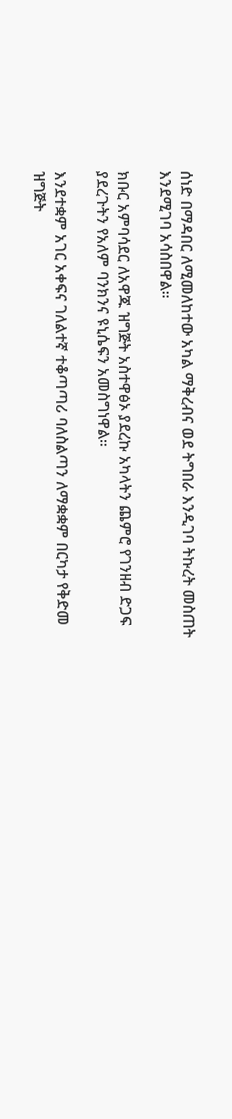ሰነድ በማዳበር ለሚመለከተው አካል ማቅረብና ወደ ትግበራ እንዲገባ ትኩረት መስጠት እንደሚገባ አሳስበዋል።

ክቡር አምባሳደር ለአዋጁ ዝግጅት አስተዋፅኦ ያደረኩ አካላትን ጨምሮ የገንዘብ ድጋፍ ያደረጉትን የአለም ባንክንና ዩኒሴፍን አመስግነዋል።

እንደተቋም አገር አቀፍና ገለልተኛ ተቆጣጣሪ ባለስልጣን ለማቋቋም በርካታ የቅድመ ዝግጅት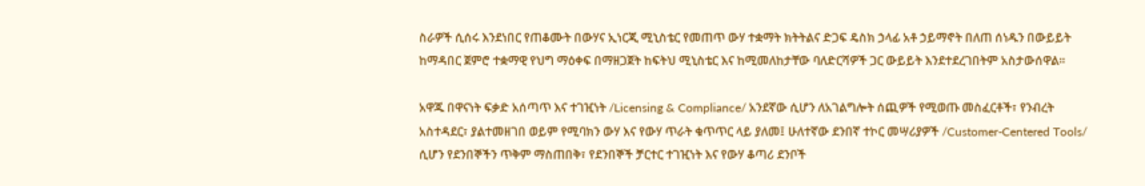ስራዎች ሲሰሩ እንደነበር የጠቆሙት በውሃና ኢነርጂ ሚኒስቴር የመጠጥ ውሃ ተቋማት ክትትልና ድጋፍ ዴስክ ኃላፊ አቶ ኃይማኖት በለጠ ሰነዱን በውይይት ከማዳበር ጀምሮ ተቋማዊ የህግ ማዕቀፍ በማዘጋጀት ከፍትህ ሚኒስቴር እና ከሚመለከታቸው ባለድርሻዎች ጋር ውይይት እንደተደረገበትም አስታውሰዋል።

አዋጁ በዋናነት ፍቃድ አሰጣጥ እና ተገዢነት /Licensing & Compliance/ አንደኛው ሲሆን ለአገልግሎት ሰጪዎች የሚወጡ መስፈርቶች፣ የንብረት አስተዳደር፣ ያልተመዘገበ ወይም የሚባክን ውሃ እና የውሃ ጥራት ቁጥጥር ላይ ያለመ፤ ሁለተኛው ደንበኛ ተኮር መሣሪያዎች /Customer-Centered Tools/ ሲሆን የደንበኞችን ጥቅም ማስጠበቅ፣ የደንበኞች ቻርተር ተገዢነት እና የውሃ ቆጣሪ ደንቦች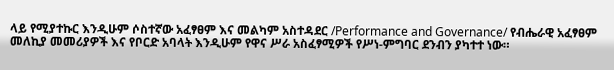ላይ የሚያተኩር እንዲሁም ሶስተኛው አፈፃፀም እና መልካም አስተዳደር /Performance and Governance/ የብሔራዊ አፈፃፀም መለኪያ መመሪያዎች እና የቦርድ አባላት እንዲሁም የዋና ሥራ አስፈፃሚዎች የሥነ-ምግባር ደንብን ያካተተ ነው።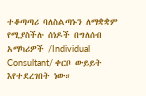ተቆጣጣሪ ባለስልጣኑን ለማቋቋም የሚያስችሉ ሰነዶች በግለሰብ አማካሪዎች /Individual Consultant/ ቀርቦ ውይይት እየተደረገበት ነው።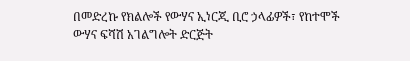በመድረኩ የክልሎች የውሃና ኢነርጂ ቢሮ ኃላፊዎች፣ የከተሞች ውሃና ፍሻሽ አገልግሎት ድርጅት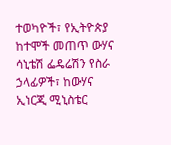ተወካዮች፣ የኢትዮጵያ ከተሞች መጠጥ ውሃና ሳኒቴሽ ፌዴሬሽን የስራ ኃላፊዎች፣ ከውሃና ኢነርጂ ሚኒስቴር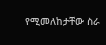የሚመለከታቸው ስራ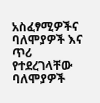አስፈፃሚዎችና ባለሞያዎች እና ጥሪ የተደረገላቸው ባለሞያዎች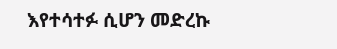እየተሳተፉ ሲሆን መድረኩ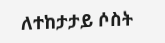ለተከታታይ ሶስት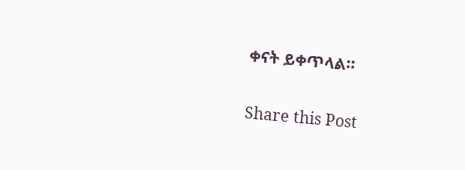ቀናት ይቀጥላል።

Share this Post